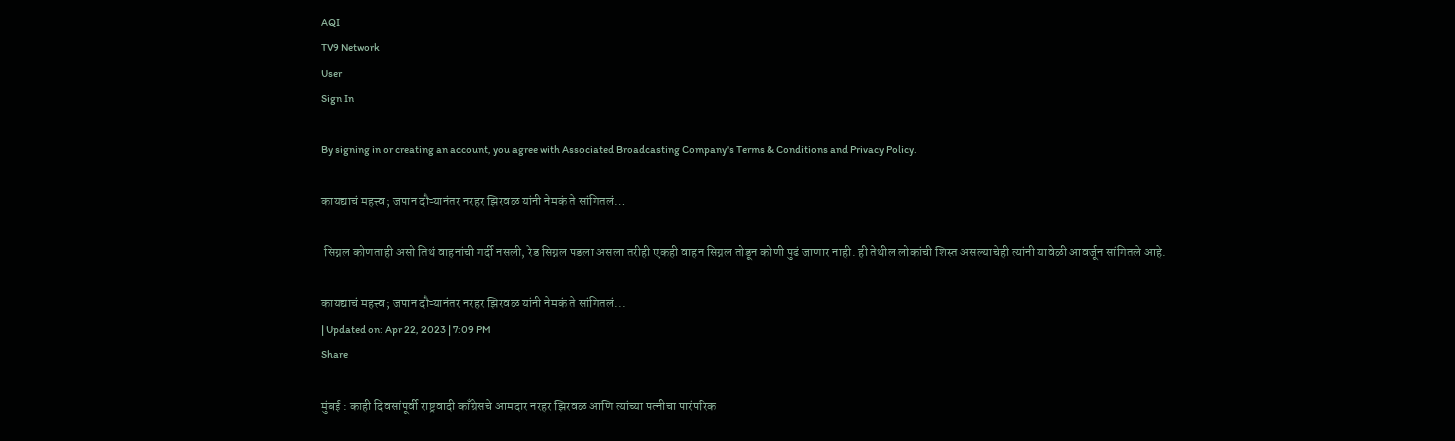AQI
TV9 Network
User
Sign In

By signing in or creating an account, you agree with Associated Broadcasting Company's Terms & Conditions and Privacy Policy.

कायद्याचं महत्त्व; जपान दौऱ्यानंतर नरहर झिरवळ यांनी नेमकं ते सांगितलं…

 सिग्नल कोणताही असो तिथं वाहनांची गर्दी नसली, रेड सिग्नल पडला असला तरीही एकही वाहन सिग्नल तोडून कोणी पुढं जाणार नाही. ही तेथील लोकांची शिस्त असल्याचेही त्यांनी यावेळी आवर्जून सांगितले आहे.

कायद्याचं महत्त्व; जपान दौऱ्यानंतर नरहर झिरवळ यांनी नेमकं ते सांगितलं...
| Updated on: Apr 22, 2023 | 7:09 PM
Share

मुंबई : काही दिवसांपूर्वी राष्ट्रवादी काँग्रेसचे आमदार नरहर झिरवळ आणि त्यांच्या पत्नीचा पारंपरिक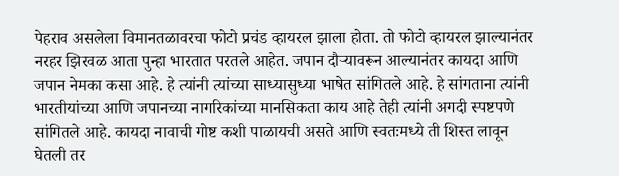पेहराव असलेला विमानतळावरचा फोटो प्रचंड व्हायरल झाला होता. तो फोटो व्हायरल झाल्यानंतर नरहर झिरवळ आता पुन्हा भारतात परतले आहेत. जपान दौऱ्यावरून आल्यानंतर कायदा आणि जपान नेमका कसा आहे. हे त्यांनी त्यांच्या साध्यासुध्या भाषेत सांगितले आहे. हे सांगताना त्यांनी भारतीयांच्या आणि जपानच्या नागरिकांच्या मानसिकता काय आहे तेही त्यांनी अगदी स्पष्टपणे सांगितले आहे. कायदा नावाची गोष्ट कशी पाळायची असते आणि स्वतःमध्ये ती शिस्त लावून घेतली तर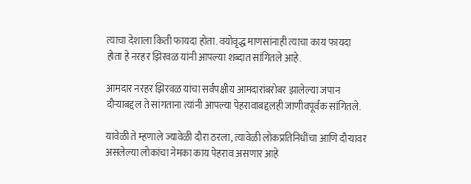त्याचा देशाला किती फायदा होता. वयोवृद्ध माणसांनाही त्याचा काय फायदा होता हे नरहर झिरवळ यांनी आपल्या शब्दात सांगितले आहे.

आमदार नरहर झिरवळ यांचा सर्वपक्षीय आमदारांबरोबर झालेल्या जपान दौऱ्याबद्दल ते सांगताना त्यांनी आपल्या पेहरावाबद्दलही जाणीवपूर्वक सांगितले.

यावेळी ते म्हणाले ज्यावेळी दौरा ठरला, त्यावेळी लोकप्रतिनिधींचा आणि दौऱ्यावर असलेल्या लोकांचा नेमका काय पेहराव असणार आहे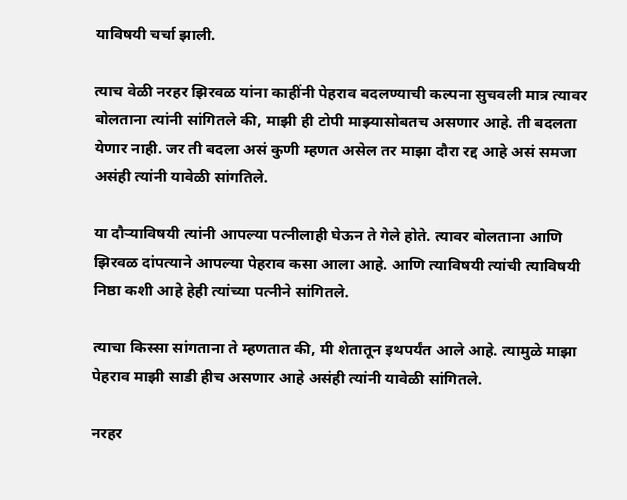याविषयी चर्चा झाली.

त्याच वेळी नरहर झिरवळ यांना काहींनी पेहराव बदलण्याची कल्पना सुचवली मात्र त्यावर बोलताना त्यांनी सांगितले की, माझी ही टोपी माझ्यासोबतच असणार आहे. ती बदलता येणार नाही. जर ती बदला असं कुणी म्हणत असेल तर माझा दौरा रद्द आहे असं समजा असंही त्यांनी यावेळी सांगतिले.

या दौऱ्याविषयी त्यांनी आपल्या पत्नीलाही घेऊन ते गेले होते. त्यावर बोलताना आणि झिरवळ दांपत्याने आपल्या पेहराव कसा आला आहे. आणि त्याविषयी त्यांची त्याविषयी निष्ठा कशी आहे हेही त्यांच्या पत्नीने सांगितले.

त्याचा किस्सा सांगताना ते म्हणतात की, मी शेतातून इथपर्यंत आले आहे. त्यामुळे माझा पेहराव माझी साडी हीच असणार आहे असंही त्यांनी यावेळी सांगितले.

नरहर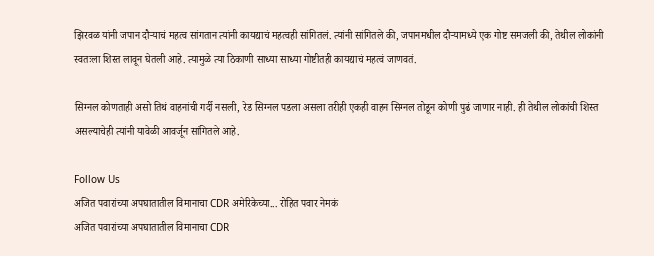झिरवळ यांनी जपान दौऱ्याचं महत्व सांगतान त्यांनी कायद्याचं महत्वही सांगितलं. त्यांनी सांगितले की, जपानमधील दौऱ्यामध्ये एक गोष्ट समजली की, तेथील लोकांनी स्वतःला शिस्त लावून घेतली आहे. त्यामुळे त्या ठिकाणी साध्या साध्या गोष्टीतही कायद्याचं महत्वं जाणवतं.

सिग्नल कोणताही असो तिथं वाहनांची गर्दी नसली, रेड सिग्नल पडला असला तरीही एकही वाहन सिग्नल तोडून कोणी पुढं जाणार नाही. ही तेथील लोकांची शिस्त असल्याचेही त्यांनी यावेळी आवर्जून सांगितले आहे.

Follow Us
अजित पवारांच्या अपघातातील विमानाचा CDR अमेरिकेच्या... रोहित पवार नेमकं
अजित पवारांच्या अपघातातील विमानाचा CDR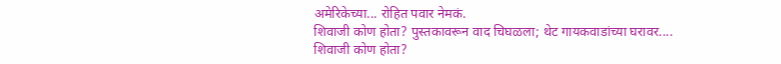अमेरिकेच्या... रोहित पवार नेमकं.
शिवाजी कोण होता? पुस्तकावरून वाद चिघळला; थेट गायकवाडांच्या घरावर....
शिवाजी कोण होता?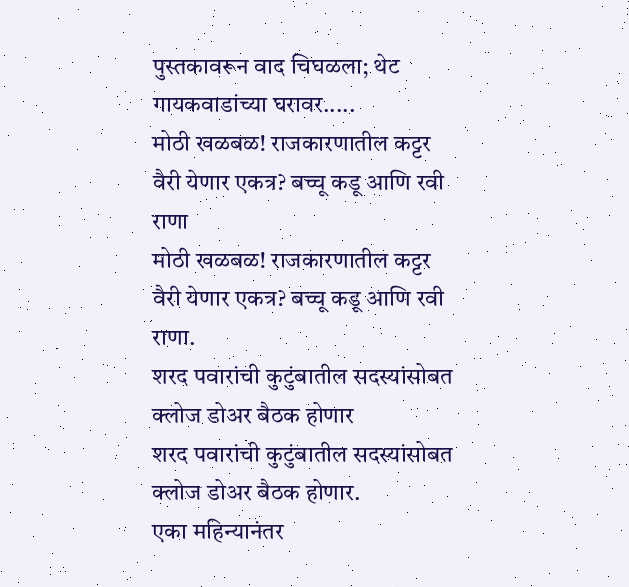पुस्तकावरून वाद चिघळला; थेट गायकवाडांच्या घरावर.....
मोठी खळबळ! राजकारणातील कट्टर वैरी येणार एकत्र? बच्चू कडू आणि रवी राणा
मोठी खळबळ! राजकारणातील कट्टर वैरी येणार एकत्र? बच्चू कडू आणि रवी राणा.
शरद पवारांची कुटुंबातील सदस्यांसोबत क्लोज डोअर बैठक होणार
शरद पवारांची कुटुंबातील सदस्यांसोबत क्लोज डोअर बैठक होणार.
एका महिन्यानंतर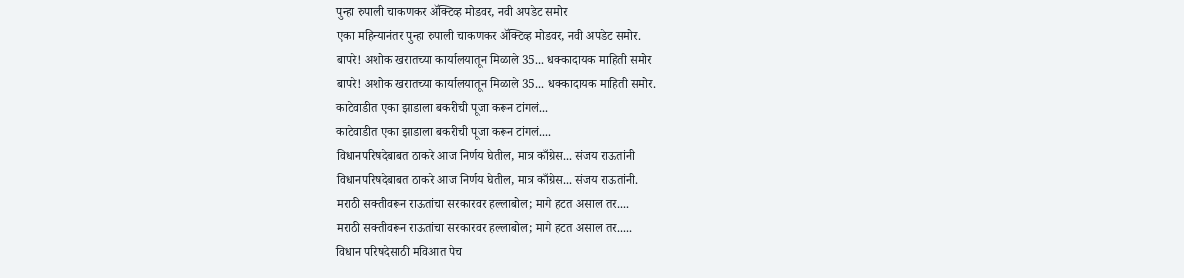पुन्हा रुपाली चाकणकर ॲक्टिव्ह मोडवर, नवी अपडेट समोर
एका महिन्यानंतर पुन्हा रुपाली चाकणकर ॲक्टिव्ह मोडवर, नवी अपडेट समोर.
बापरे! अशोक खरातच्या कार्यालयातून मिळाले 35... धक्कादायक माहिती समोर
बापरे! अशोक खरातच्या कार्यालयातून मिळाले 35... धक्कादायक माहिती समोर.
काटेवाडीत एका झाडाला बकरीची पूजा करून टांगलं...
काटेवाडीत एका झाडाला बकरीची पूजा करून टांगलं....
विधानपरिषदेबाबत ठाकरे आज निर्णय घेतील, मात्र काँग्रेस... संजय राऊतांनी
विधानपरिषदेबाबत ठाकरे आज निर्णय घेतील, मात्र काँग्रेस... संजय राऊतांनी.
मराठी सक्तीवरून राऊतांचा सरकारवर हल्लाबोल; मागे हटत असाल तर....
मराठी सक्तीवरून राऊतांचा सरकारवर हल्लाबोल; मागे हटत असाल तर.....
विधान परिषदेसाठी मविआत पेच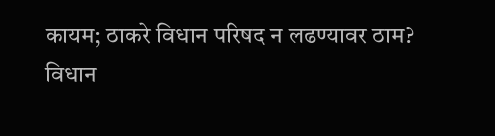कायम; ठाकरे विधान परिषद न लढण्यावर ठाम?
विधान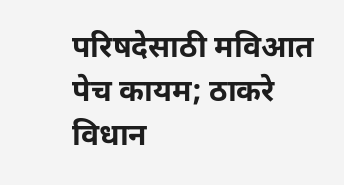परिषदेसाठी मविआत पेच कायम; ठाकरे विधान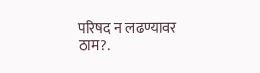परिषद न लढण्यावर ठाम?.